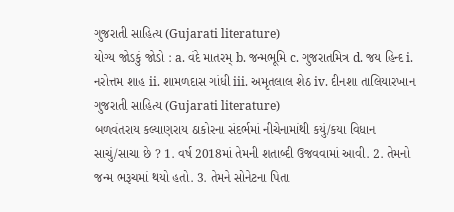ગુજરાતી સાહિત્ય (Gujarati literature)
યોગ્ય જોડકું જોડો : a. વંદે માતરમ્ b. જન્મભૂમિ c. ગુજરાતમિત્ર d. જય હિન્દ i. નરોત્તમ શાહ ii. શામળદાસ ગાંધી iii. અમૃતલાલ શેઠ iv. દીનશા તાલિયારખાન
ગુજરાતી સાહિત્ય (Gujarati literature)
બળવંતરાય કલ્યાણરાય ઠાકોરના સંદર્ભમાં નીચેનામાંથી કયું/કયા વિધાન સાચું/સાચા છે ? 1. વર્ષ 2018માં તેમની શતાબ્દી ઉજવવામાં આવી. 2. તેમનો જન્મ ભરૂચમાં થયો હતો. 3. તેમને સોનેટના પિતા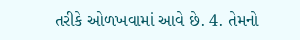તરીકે ઓળખવામાં આવે છે. 4. તેમનો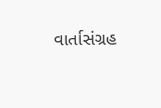વાર્તાસંગ્રહ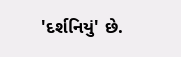'દર્શનિયું' છે.